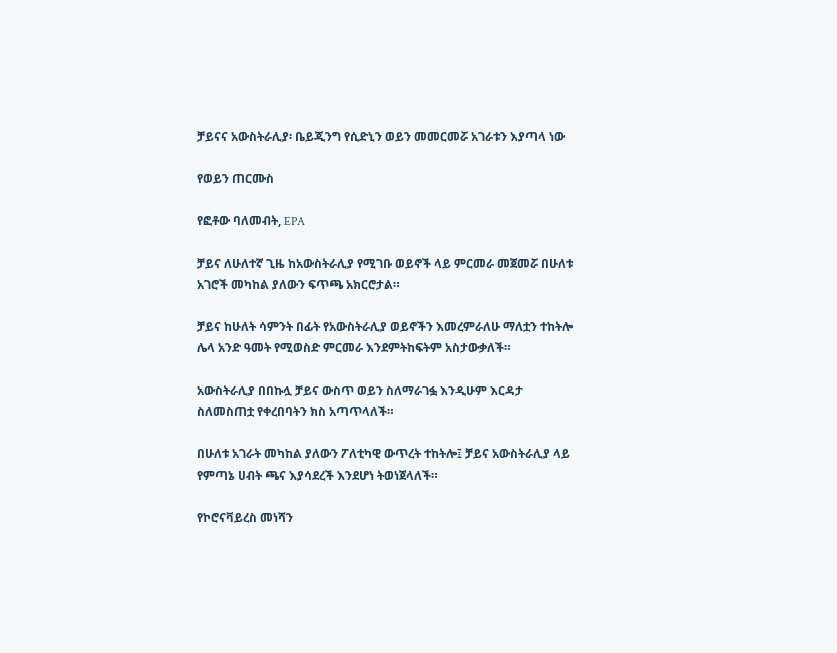ቻይናና አውስትራሊያ፡ ቤይጂንግ የሲድኒን ወይን መመርመሯ አገራቱን እያጣላ ነው

የወይን ጠርሙስ

የፎቶው ባለመብት, EPA

ቻይና ለሁለተኛ ጊዜ ከአውስትራሊያ የሚገቡ ወይኖች ላይ ምርመራ መጀመሯ በሁለቱ አገሮች መካከል ያለውን ፍጥጫ አክርሮታል።

ቻይና ከሁለት ሳምንት በፊት የአውስትራሊያ ወይኖችን እመረምራለሁ ማለቷን ተከትሎ ሌላ አንድ ዓመት የሚወስድ ምርመራ እንደምትከፍትም አስታውቃለች።

አውስትራሊያ በበኩሏ ቻይና ውስጥ ወይን ስለማራገፏ እንዲሁም እርዳታ ስለመስጠቷ የቀረበባትን ክስ አጣጥላለች።

በሁለቱ አገራት መካከል ያለውን ፖለቲካዊ ውጥረት ተከትሎ፤ ቻይና አውስትራሊያ ላይ የምጣኔ ሀብት ጫና እያሳደረች እንደሆነ ትወነጀላለች።

የኮሮናቫይረስ መነሻን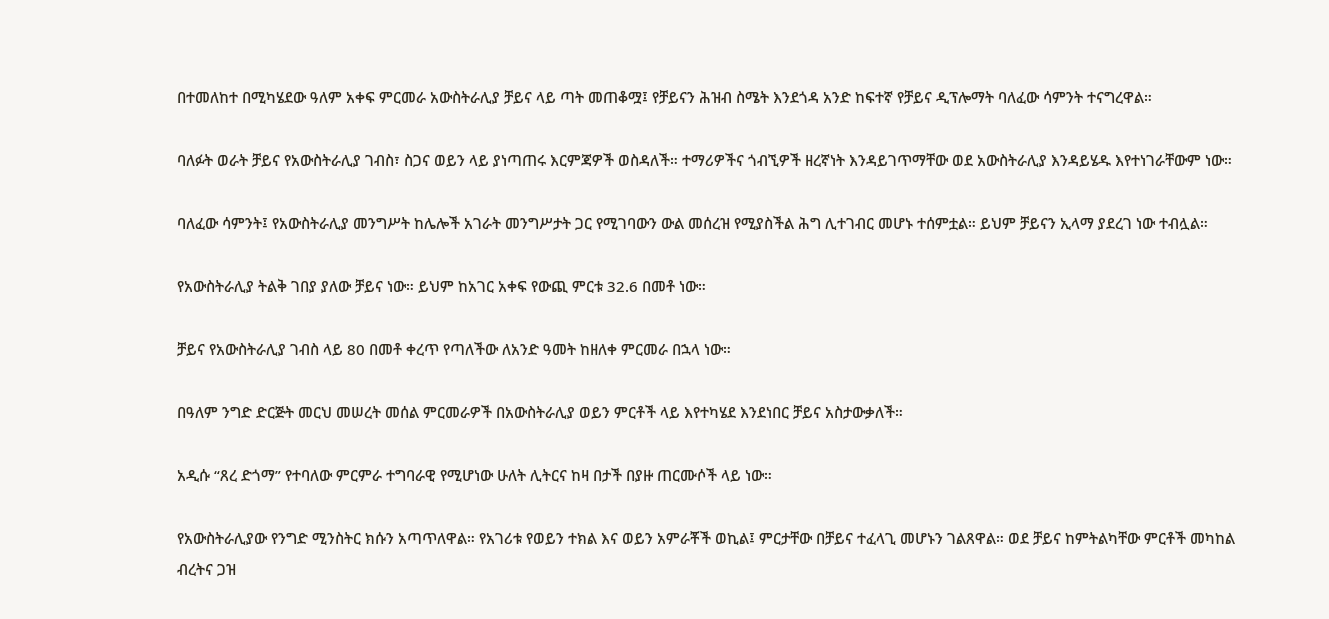በተመለከተ በሚካሄደው ዓለም አቀፍ ምርመራ አውስትራሊያ ቻይና ላይ ጣት መጠቆሟ፤ የቻይናን ሕዝብ ስሜት እንደጎዳ አንድ ከፍተኛ የቻይና ዲፕሎማት ባለፈው ሳምንት ተናግረዋል።

ባለፉት ወራት ቻይና የአውስትራሊያ ገብስ፣ ስጋና ወይን ላይ ያነጣጠሩ እርምጃዎች ወስዳለች። ተማሪዎችና ጎብኚዎች ዘረኛነት እንዳይገጥማቸው ወደ አውስትራሊያ እንዳይሄዱ እየተነገራቸውም ነው።

ባለፈው ሳምንት፤ የአውስትራሊያ መንግሥት ከሌሎች አገራት መንግሥታት ጋር የሚገባውን ውል መሰረዝ የሚያስችል ሕግ ሊተገብር መሆኑ ተሰምቷል። ይህም ቻይናን ኢላማ ያደረገ ነው ተብሏል።

የአውስትራሊያ ትልቅ ገበያ ያለው ቻይና ነው። ይህም ከአገር አቀፍ የውጪ ምርቱ 32.6 በመቶ ነው።

ቻይና የአውስትራሊያ ገብስ ላይ 80 በመቶ ቀረጥ የጣለችው ለአንድ ዓመት ከዘለቀ ምርመራ በኋላ ነው።

በዓለም ንግድ ድርጅት መርህ መሠረት መሰል ምርመራዎች በአውስትራሊያ ወይን ምርቶች ላይ እየተካሄደ እንደነበር ቻይና አስታውቃለች።

አዲሱ “ጸረ ድጎማ” የተባለው ምርምራ ተግባራዊ የሚሆነው ሁለት ሊትርና ከዛ በታች በያዙ ጠርሙሶች ላይ ነው።

የአውስትራሊያው የንግድ ሚንስትር ክሱን አጣጥለዋል። የአገሪቱ የወይን ተክል እና ወይን አምራቾች ወኪል፤ ምርታቸው በቻይና ተፈላጊ መሆኑን ገልጸዋል። ወደ ቻይና ከምትልካቸው ምርቶች መካከል ብረትና ጋዝ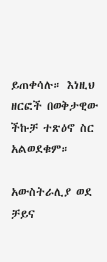ይጠቀሳሉ። እነዚህ ዘርፎች በወቅታዊው ችኩቻ ተጽዕኖ ስር አልወደቁም።

አውስትራሊያ ወደ ቻይና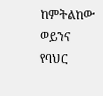ከምትልከው ወይንና የባህር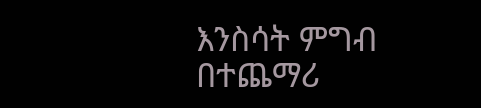እንስሳት ምግብ በተጨማሪ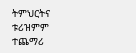ትምህርትና ቱሪዝምም ተጨማሪ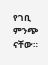የገቢ ምንጭ ናቸው።